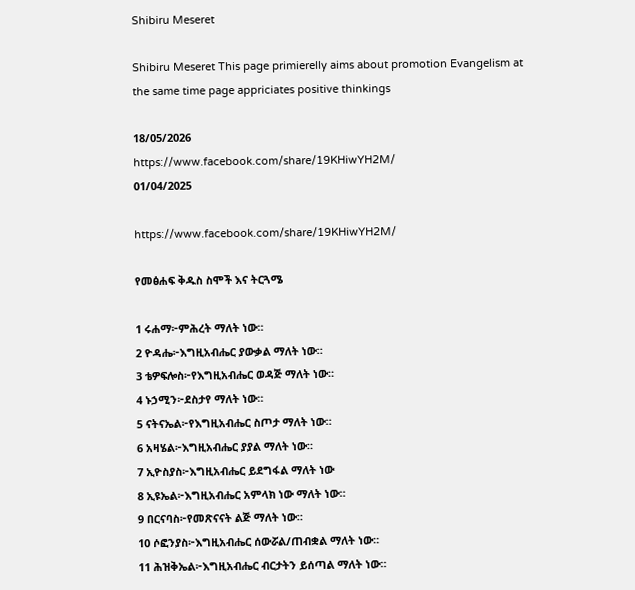Shibiru Meseret

Shibiru Meseret This page primierelly aims about promotion Evangelism at the same time page appriciates positive thinkings

18/05/2026
https://www.facebook.com/share/19KHiwYH2M/
01/04/2025

https://www.facebook.com/share/19KHiwYH2M/

የመፅሐፍ ቅዱስ ስሞች እና ትርጓሜ

1 ሩሐማ፦ምሕረት ማለት ነው።
2 ዮዳሔ፦እግዚአብሔር ያውቃል ማለት ነው።
3 ቴዎፍሎስ፦የእግዚአብሔር ወዳጅ ማለት ነው።
4 ኑኃሚን፦ደስታየ ማለት ነው።
5 ናትናኤል፦የእግዚአብሔር ስጦታ ማለት ነው።
6 አዛሄል፦እግዚአብሔር ያያል ማለት ነው።
7 ኢዮስያስ፦እግዚአብሔር ይደግፋል ማለት ነው
8 ኢዩኤል፦እግዚአብሔር አምላክ ነው ማለት ነው።
9 በርናባስ፦የመጽናናት ልጅ ማለት ነው።
10 ሶፎንያስ፦እግዚአብሔር ሰውሯል/ጠብቋል ማለት ነው።
11 ሕዝቅኤል፦እግዚአብሔር ብርታትን ይሰጣል ማለት ነው።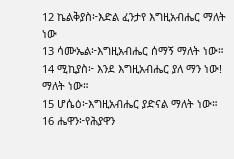12 ኬልቅያስ፦እድል ፈንታየ እግዚአብሔር ማለት ነው
13 ሳሙኤል፦እግዚአብሔር ሰማኝ ማለት ነው።
14 ሚኪያስ፦ እንደ እግዚአብሔር ያለ ማን ነው! ማለት ነው።
15 ሆሴዕ፦እግዚአብሔር ያድናል ማለት ነው።
16 ሔዋን፦የሕያዋን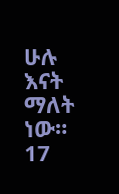ሁሉ እናት ማለት ነው።
17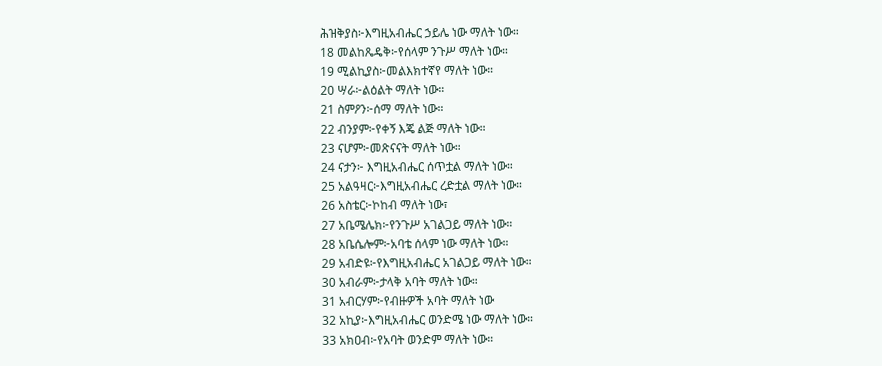ሕዝቅያስ፦እግዚአብሔር ኃይሌ ነው ማለት ነው።
18 መልከጼዴቅ፦የሰላም ንጉሥ ማለት ነው።
19 ሚልኪያስ፦መልእክተኛየ ማለት ነው።
20 ሣራ፦ልዕልት ማለት ነው።
21 ስምዖን፦ሰማ ማለት ነው።
22 ብንያም፦የቀኝ እጄ ልጅ ማለት ነው።
23 ናሆም፦መጽናናት ማለት ነው።
24 ናታን፦ እግዚአብሔር ሰጥቷል ማለት ነው።
25 አልዓዛር፦እግዚአብሔር ረድቷል ማለት ነው።
26 አስቴር፦ኮከብ ማለት ነው፣
27 አቤሜሌክ፦የንጉሥ አገልጋይ ማለት ነው።
28 አቤሴሎም፦አባቴ ሰላም ነው ማለት ነው።
29 አብድዩ፦የእግዚአብሔር አገልጋይ ማለት ነው።
30 አብራም፦ታላቅ አባት ማለት ነው።
31 አብርሃም፦የብዙዎች አባት ማለት ነው
32 አኪያ፦እግዚአብሔር ወንድሜ ነው ማለት ነው።
33 አክዐብ፦የአባት ወንድም ማለት ነው።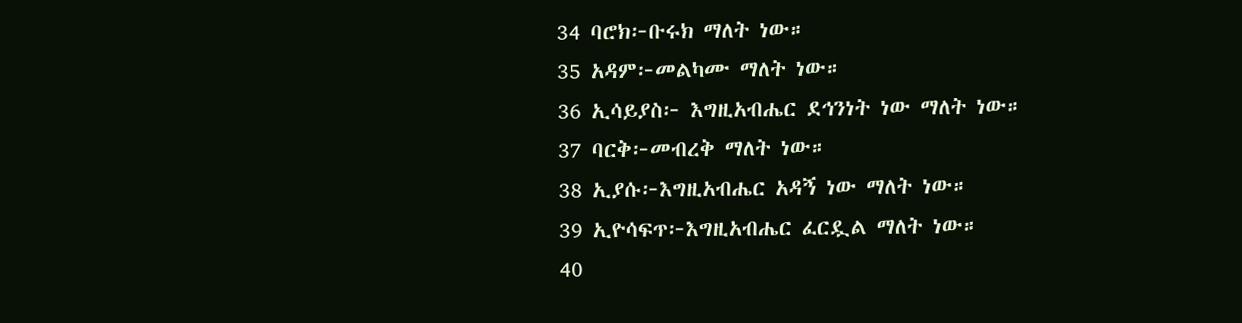34 ባሮክ፦ቡሩክ ማለት ነው።
35 አዳም፦መልካሙ ማለት ነው።
36 ኢሳይያስ፦ እግዚአብሔር ደኅንነት ነው ማለት ነው።
37 ባርቅ፦መብረቅ ማለት ነው።
38 ኢያሱ፦እግዚአብሔር አዳኝ ነው ማለት ነው።
39 ኢዮሳፍጥ፦እግዚአብሔር ፈርዷል ማለት ነው።
40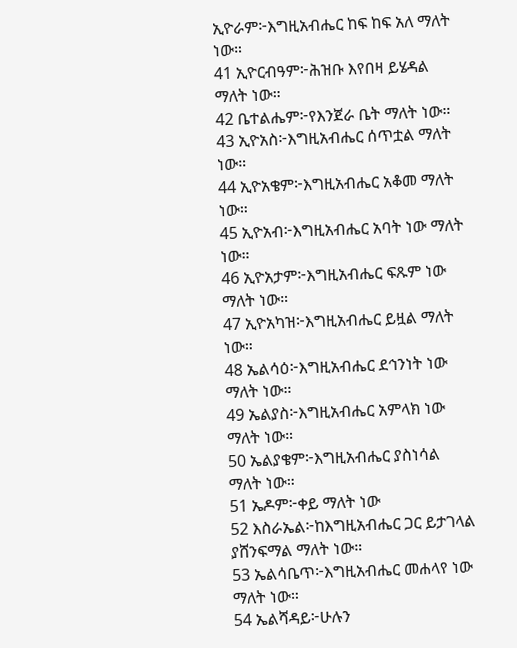ኢዮራም፦እግዚአብሔር ከፍ ከፍ አለ ማለት ነው።
41 ኢዮርብዓም፦ሕዝቡ እየበዛ ይሄዳል ማለት ነው።
42 ቤተልሔም፦የእንጀራ ቤት ማለት ነው።
43 ኢዮአስ፦እግዚአብሔር ሰጥቷል ማለት ነው።
44 ኢዮአቄም፦እግዚአብሔር አቆመ ማለት ነው።
45 ኢዮአብ፦እግዚአብሔር አባት ነው ማለት ነው።
46 ኢዮአታም፦እግዚአብሔር ፍጹም ነው ማለት ነው።
47 ኢዮአካዝ፦እግዚአብሔር ይዟል ማለት ነው።
48 ኤልሳዕ፦እግዚአብሔር ደኅንነት ነው ማለት ነው።
49 ኤልያስ፦እግዚአብሔር አምላክ ነው ማለት ነው።
50 ኤልያቄም፦እግዚአብሔር ያስነሳል ማለት ነው።
51 ኤዶም፦ቀይ ማለት ነው
52 እስራኤል፦ከእግዚአብሔር ጋር ይታገላል ያሸንፍማል ማለት ነው።
53 ኤልሳቤጥ፦እግዚአብሔር መሐላየ ነው ማለት ነው።
54 ኤልሻዳይ፦ሁሉን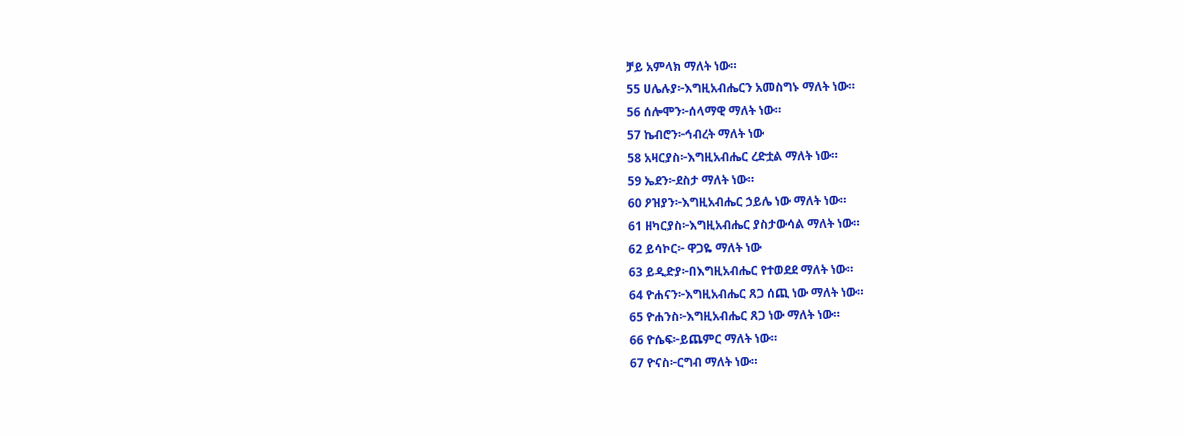ቻይ አምላክ ማለት ነው።
55 ሀሌሉያ፦እግዚአብሔርን አመስግኑ ማለት ነው።
56 ሰሎሞን፦ሰላማዊ ማለት ነው።
57 ኬብሮን፦ኅብረት ማለት ነው
58 አዛርያስ፦እግዚአብሔር ረድቷል ማለት ነው።
59 ኤደን፦ደስታ ማለት ነው።
60 ዖዝያን፦እግዚአብሔር ኃይሌ ነው ማለት ነው።
61 ዘካርያስ፦እግዚአብሔር ያስታውሳል ማለት ነው።
62 ይሳኮር፦ ዋጋዬ ማለት ነው
63 ይዲድያ፦በእግዚአብሔር የተወደደ ማለት ነው።
64 ዮሐናን፦እግዚአብሔር ጸጋ ሰጪ ነው ማለት ነው።
65 ዮሐንስ፦እግዚአብሔር ጸጋ ነው ማለት ነው።
66 ዮሴፍ፦ይጨምር ማለት ነው።
67 ዮናስ፦ርግብ ማለት ነው።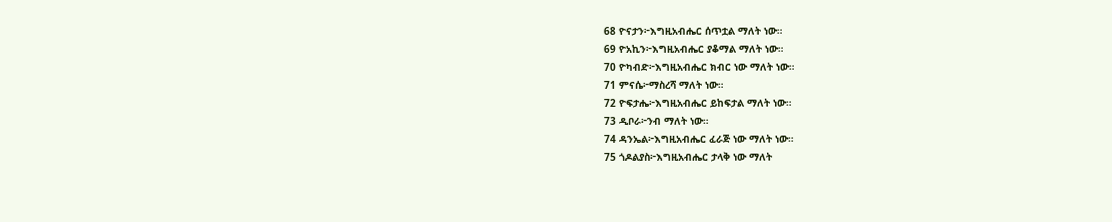68 ዮናታን፦እግዚአብሔር ሰጥቷል ማለት ነው።
69 ዮአኪን፦እግዚአብሔር ያቆማል ማለት ነው።
70 ዮካብድ፦እግዚአብሔር ክብር ነው ማለት ነው።
71 ምናሴ፦ማስረሻ ማለት ነው።
72 ዮፍታሔ፦እግዚአብሔር ይከፍታል ማለት ነው።
73 ዲቦራ፦ንብ ማለት ነው።
74 ዳንኤል፦እግዚአብሔር ፈራጅ ነው ማለት ነው።
75 ጎዶልያስ፦እግዚአብሔር ታላቅ ነው ማለት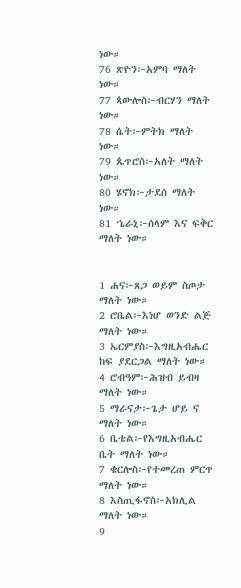ነው።
76 ጽዮን፦አምባ ማለት ነው።
77 ጳውሎስ፦ብርሃን ማለት ነው።
78 ሴት፦ምትክ ማለት ነው።
79 ጴጥሮስ፦አለት ማለት ነው።
80 ሄኖክ፦ታደሰ ማለት ነው።
81 ኄራኒ፦ሰላም እና ፍቅር ማለት ነው።


1 ሐና፦ጸጋ ወይም ስጦታ ማለት ነው።
2 ሮቤል፦እነሆ ወንድ ልጅ ማለት ነው።
3 ኤርምያስ፦እግዚአብሔር ከፍ ያደርጋል ማለት ነው።
4 ሮብዓም፦ሕዝብ ይብዛ ማለት ነው።
5 ማራናታ፦ጌታ ሆይ ና ማለት ነው።
6 ቤቴል፦የእግዚአብሔር ቤት ማለት ነው።
7 ቄርሎስ፦የተመረጠ ምርጥ ማለት ነው።
8 እስጢፋኖስ፦አክሊል ማለት ነው።
9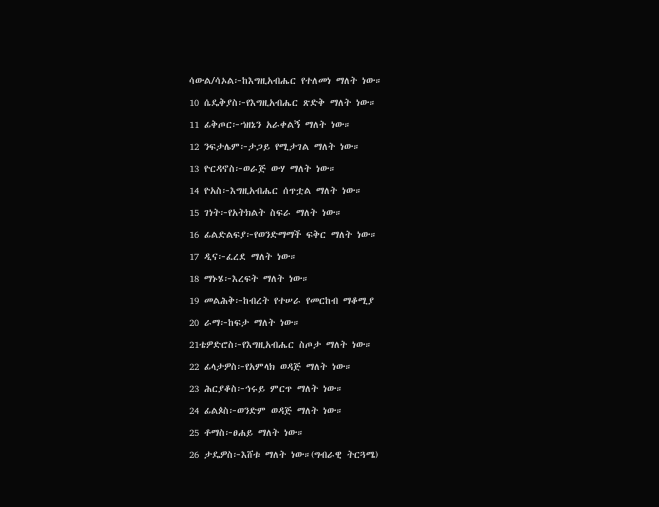ሳውል/ሳኦል፦ከእግዚአብሔር የተለመነ ማለት ነው።
10 ሴዴቅያስ፦የእግዚአብሔር ጽድቅ ማለት ነው።
11 ፊቅጦር፦ኀዘኔን አራቀልኝ ማለት ነው።
12 ንፍታሌም፦ታጋይ የሚታገል ማለት ነው።
13 ዮርዳኖስ፦ወራጅ ውሃ ማለት ነው።
14 ዮአስ፦እግዚአብሔር ሰጥቷል ማለት ነው።
15 ገነት፦የአትክልት ስፍራ ማለት ነው።
16 ፊልድልፍያ፦የወንድማማች ፍቅር ማለት ነው።
17 ዲና፦ፈረደ ማለት ነው።
18 ማኑሄ፦እረፍት ማለት ነው።
19 መልሕቅ፦ከብረት የተሠራ የመርከብ ማቆሚያ
20 ራማ፦ከፍታ ማለት ነው።
21ቴዎድሮስ፦የእግዚአብሔር ስጦታ ማለት ነው።
22 ፊላታዎስ፦የአምላክ ወዳጅ ማለት ነው።
23 ሕርያቆስ፦ኅሩይ ምርጥ ማለት ነው።
24 ፊልጶስ፦ወንድም ወዳጅ ማለት ነው።
25 ቶማስ፦ፀሐይ ማለት ነው።
26 ታዴዎስ፦እሸቱ ማለት ነው።(ግብራዊ ትርጓሜ)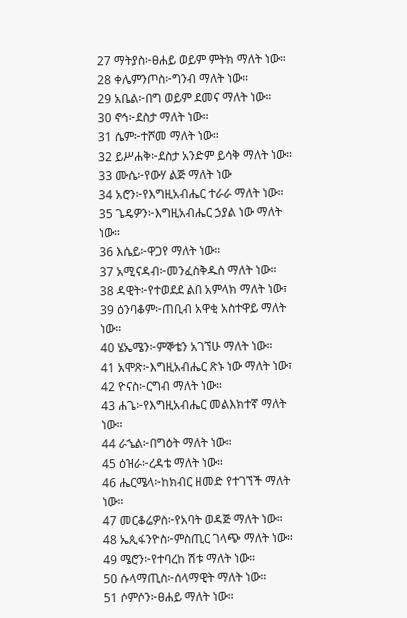27 ማትያስ፦ፀሐይ ወይም ምትክ ማለት ነው።
28 ቀሌምንጦስ፦ግንብ ማለት ነው።
29 አቤል፦በግ ወይም ደመና ማለት ነው።
30 ኖኅ፦ደስታ ማለት ነው።
31 ሴም፦ተሾመ ማለት ነው።
32 ይሥሐቅ፦ደስታ አንድም ይሳቅ ማለት ነው።
33 ሙሴ፦የውሃ ልጅ ማለት ነው
34 አሮን፦የእግዚአብሔር ተራራ ማለት ነው።
35 ጌዴዎን፦እግዚአብሔር ኃያል ነው ማለት ነው።
36 እሴይ፦ዋጋየ ማለት ነው።
37 አሚናዳብ፦መንፈስቅዱስ ማለት ነው።
38 ዳዊት፦የተወደደ ልበ አምላክ ማለት ነው፣
39 ዕንባቆም፦ጠቢብ አዋቂ አስተዋይ ማለት ነው።
40 ሄኤሜን፦ምኞቴን አገኘሁ ማለት ነው።
41 አሞጽ፦እግዚአብሔር ጽኑ ነው ማለት ነው፣
42 ዮናስ፦ርግብ ማለት ነው።
43 ሐጌ፦የእግዚአብሔር መልእክተኛ ማለት ነው።
44 ራኄል፦በግዕት ማለት ነው።
45 ዕዝራ፦ረዳቴ ማለት ነው።
46 ሔርሜላ፦ከክብር ዘመድ የተገኘች ማለት ነው።
47 መርቆሬዎስ፦የአባት ወዳጅ ማለት ነው።
48 ኤጲፋንዮስ፦ምስጢር ገላጭ ማለት ነው።
49 ሜሮን፦የተባረከ ሽቱ ማለት ነው።
50 ሱላማጢስ፦ሰላማዊት ማለት ነው።
51 ሶምሶን፦ፀሐይ ማለት ነው።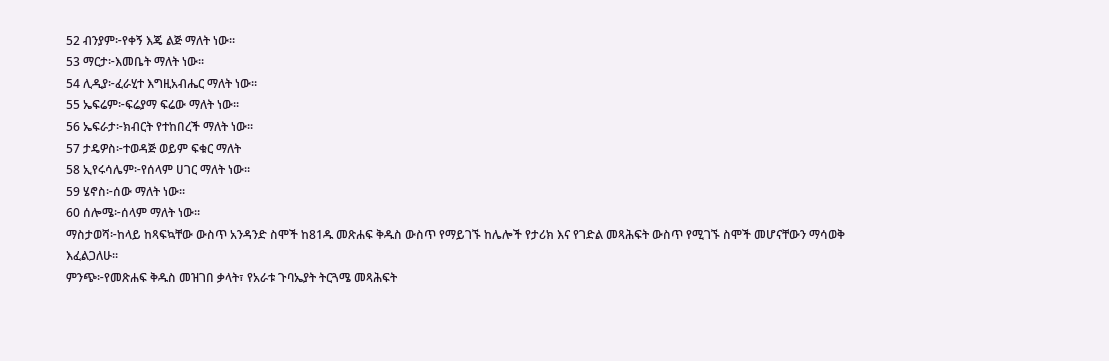52 ብንያም፦የቀኝ እጄ ልጅ ማለት ነው።
53 ማርታ፦እመቤት ማለት ነው።
54 ሊዲያ፦ፈራሂተ እግዚአብሔር ማለት ነው።
55 ኤፍሬም፦ፍሬያማ ፍሬው ማለት ነው።
56 ኤፍራታ፦ክብርት የተከበረች ማለት ነው።
57 ታዴዎስ፦ተወዳጅ ወይም ፍቁር ማለት
58 ኢየሩሳሌም፦የሰላም ሀገር ማለት ነው።
59 ሄኖስ፦ሰው ማለት ነው።
60 ሰሎሜ፦ሰላም ማለት ነው።
ማስታወሻ፦ከላይ ከጻፍኳቸው ውስጥ አንዳንድ ስሞች ከ81ዱ መጽሐፍ ቅዱስ ውስጥ የማይገኙ ከሌሎች የታሪክ እና የገድል መጻሕፍት ውስጥ የሚገኙ ስሞች መሆናቸውን ማሳወቅ እፈልጋለሁ።
ምንጭ፦የመጽሐፍ ቅዱስ መዝገበ ቃላት፣ የአራቱ ጉባኤያት ትርጓሜ መጻሕፍት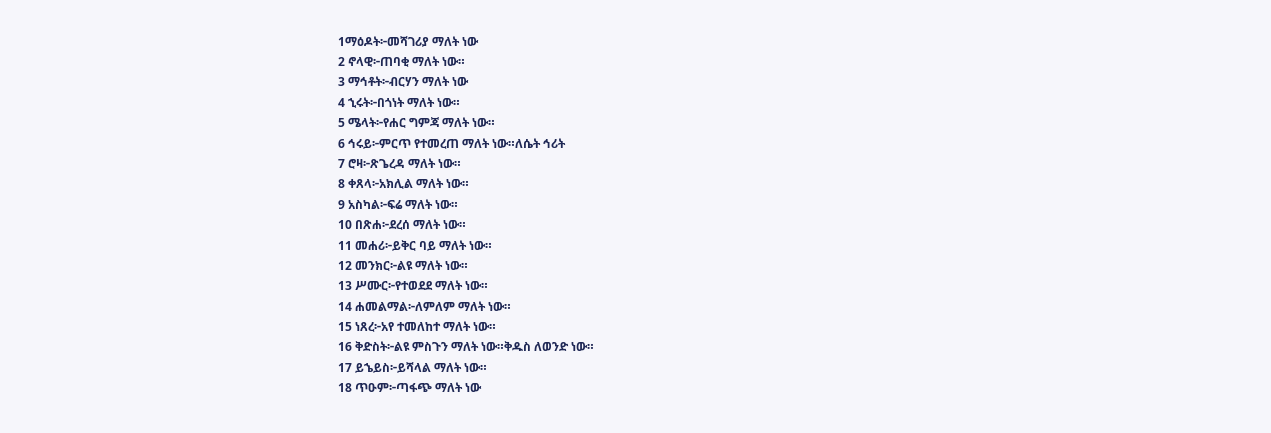1ማዕዶት፦መሻገሪያ ማለት ነው
2 ኖላዊ፦ጠባቂ ማለት ነው።
3 ማኅቶት፦ብርሃን ማለት ነው
4 ኂሩት፦በጎነት ማለት ነው።
5 ሜላት፦የሐር ግምጃ ማለት ነው።
6 ኅሩይ፦ምርጥ የተመረጠ ማለት ነው።ለሴት ኅሪት
7 ሮዛ፦ጽጌረዳ ማለት ነው።
8 ቀጸላ፦አክሊል ማለት ነው።
9 አስካል፦ፍሬ ማለት ነው።
10 በጽሐ፦ደረሰ ማለት ነው።
11 መሐሪ፦ይቅር ባይ ማለት ነው።
12 መንክር፦ልዩ ማለት ነው።
13 ሥሙር፦የተወደደ ማለት ነው።
14 ሐመልማል፦ለምለም ማለት ነው።
15 ነጸረ፦አየ ተመለከተ ማለት ነው።
16 ቅድስት፦ልዩ ምስጉን ማለት ነው።ቅዱስ ለወንድ ነው።
17 ይኄይስ፦ይሻላል ማለት ነው።
18 ጥዑም፦ጣፋጭ ማለት ነው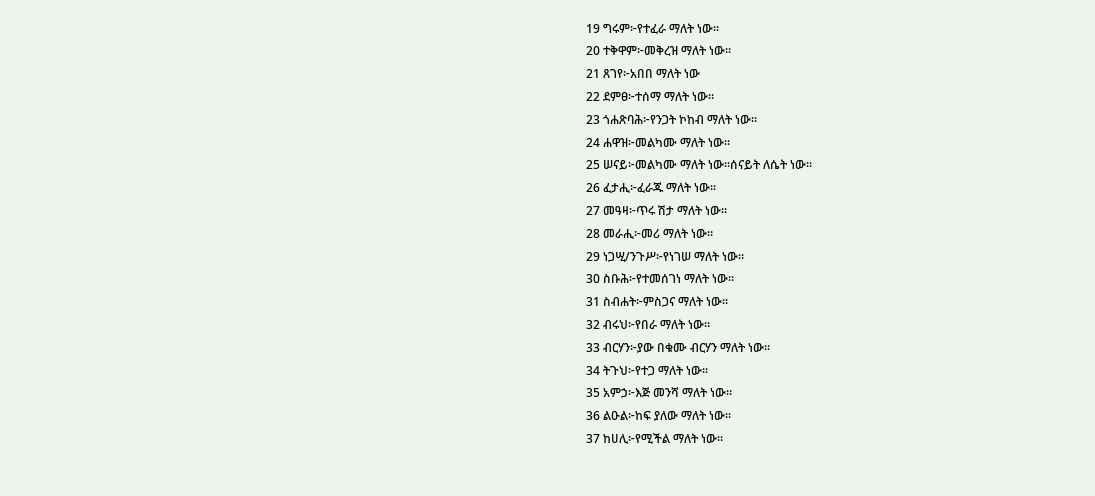19 ግሩም፦የተፈራ ማለት ነው።
20 ተቅዋም፦መቅረዝ ማለት ነው።
21 ጸገየ፦አበበ ማለት ነው
22 ደምፀ፦ተሰማ ማለት ነው።
23 ጎሐጽባሕ፦የንጋት ኮከብ ማለት ነው።
24 ሐዋዝ፦መልካሙ ማለት ነው።
25 ሠናይ፦መልካሙ ማለት ነው።ሰናይት ለሴት ነው።
26 ፈታሒ፦ፈራጁ ማለት ነው።
27 መዓዛ፦ጥሩ ሽታ ማለት ነው።
28 መራሒ፦መሪ ማለት ነው።
29 ነጋሢ/ንጉሥ፦የነገሠ ማለት ነው።
30 ስቡሕ፦የተመሰገነ ማለት ነው።
31 ስብሐት፦ምስጋና ማለት ነው።
32 ብሩህ፦የበራ ማለት ነው።
33 ብርሃን፦ያው በቁሙ ብርሃን ማለት ነው።
34 ትጉህ፦የተጋ ማለት ነው።
35 አምኃ፦እጅ መንሻ ማለት ነው።
36 ልዑል፦ከፍ ያለው ማለት ነው።
37 ከሀሊ፦የሚችል ማለት ነው።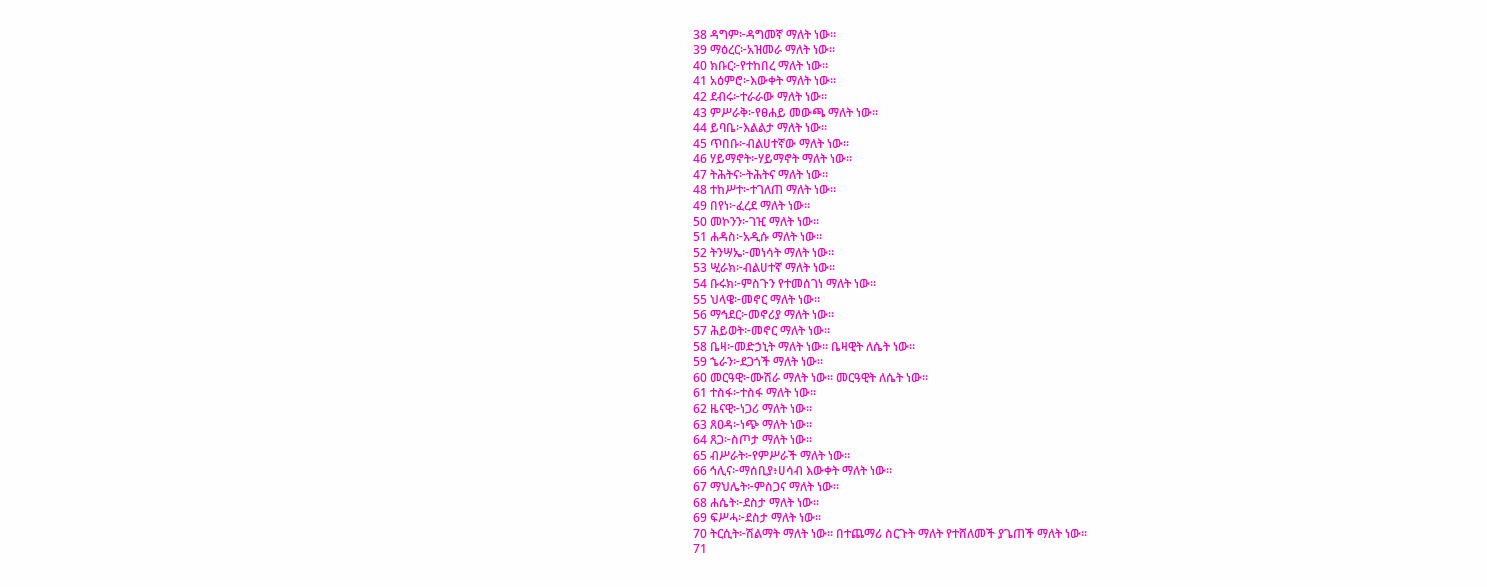38 ዳግም፦ዳግመኛ ማለት ነው።
39 ማዕረር፦አዝመራ ማለት ነው።
40 ክቡር፦የተከበረ ማለት ነው።
41 አዕምሮ፦እውቀት ማለት ነው።
42 ደብሩ፦ተራራው ማለት ነው።
43 ምሥራቅ፦የፀሐይ መውጫ ማለት ነው።
44 ይባቤ፦እልልታ ማለት ነው።
45 ጥበቡ፦ብልሀተኛው ማለት ነው።
46 ሃይማኖት፦ሃይማኖት ማለት ነው።
47 ትሕትና፦ትሕትና ማለት ነው።
48 ተከሥተ፦ተገለጠ ማለት ነው።
49 በየነ፦ፈረደ ማለት ነው።
50 መኮንን፦ገዢ ማለት ነው።
51 ሐዳስ፦አዲሱ ማለት ነው።
52 ትንሣኤ፦መነሳት ማለት ነው።
53 ሢራክ፦ብልሀተኛ ማለት ነው።
54 ቡሩክ፦ምስጉን የተመሰገነ ማለት ነው።
55 ህላዌ፦መኖር ማለት ነው።
56 ማኅደር፦መኖሪያ ማለት ነው።
57 ሕይወት፦መኖር ማለት ነው።
58 ቤዛ፦መድኃኒት ማለት ነው። ቤዛዊት ለሴት ነው።
59 ኄራን፦ደጋጎች ማለት ነው።
60 መርዓዊ፦ሙሽራ ማለት ነው። መርዓዊት ለሴት ነው።
61 ተስፋ፦ተስፋ ማለት ነው።
62 ዜናዊ፦ነጋሪ ማለት ነው።
63 ጸዐዳ፦ነጭ ማለት ነው።
64 ጸጋ፦ስጦታ ማለት ነው።
65 ብሥራት፦የምሥራች ማለት ነው።
66 ኅሊና፦ማሰቢያ፥ሀሳብ እውቀት ማለት ነው።
67 ማህሌት፦ምስጋና ማለት ነው።
68 ሐሴት፦ደስታ ማለት ነው።
69 ፍሥሓ፦ደስታ ማለት ነው።
70 ትርሲት፦ሽልማት ማለት ነው። በተጨማሪ ስርጉት ማለት የተሸለመች ያጌጠች ማለት ነው።
71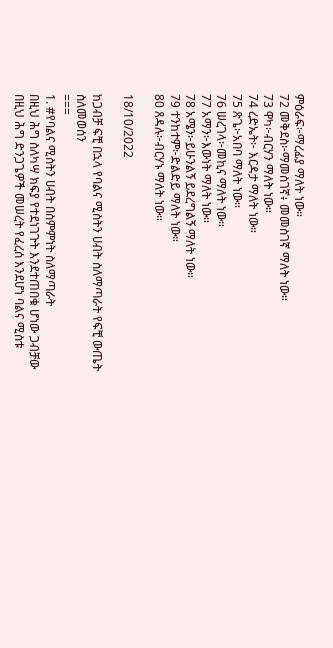ምዕራፍ፦ማረፊያ ማለት ነው።
72 መቅደስ፦ማመስገኛ፥ መመስገኛ ማለት ነው።
73 ዋካ፦ብርሃን ማለት ነው።
74 ረድኤት፦ እርዳታ ማለት ነው።
75 ጽጌ፦አበባ ማለት ነው።
76 ሠረገላ፦መኪና ማለት ነው።
77 አማን፦እውነት ማለት ነው።
78 አሜን፦ይሁንልኝ ይደረግልኝ ማለት ነው።
79 ተንከተም፦ድልድይ ማለት ነው።
80 ጸዳሉ፦ብርሃኑ ማለት ነው።

18/10/2022

ከጋብቻ ፍቺ በኋላ የባልና ሚስትን ሀብት ስለማጣራት የፍቺ ውጤት ስለመወሰን
===
1. #የባልና ሚስትን ሀብት በስምምነት ስለማጣራት
በዚህ ሕግ ስለካሣ ክፍያ የተደነገጉት እንደተጠበቁ ሆነው ጋብቻው በዚህ ሕግ ድንጋጌዎች መሠረት የፈረሰ እንደሆነ ባልና ሚስቱ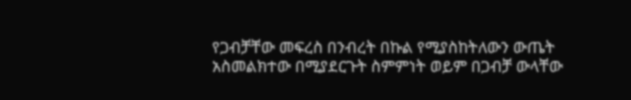የጋብቻቸው መፍረስ በንብረት በኩል የሚያስከትለውን ውጤት አስመልክተው በሚያደርጉት ስምምነት ወይም በጋብቻ ውላቸው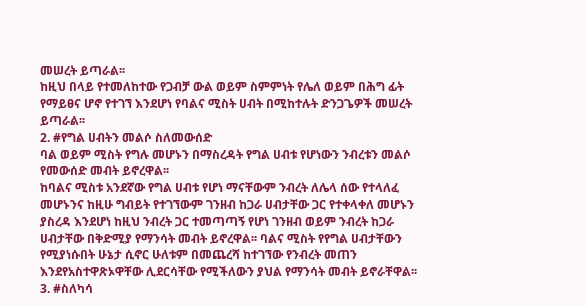መሠረት ይጣራል፡፡
ከዚህ በላይ የተመለከተው የጋብቻ ውል ወይም ስምምነት የሌለ ወይም በሕግ ፊት የማይፀና ሆኖ የተገኘ እንደሆነ የባልና ሚስት ሀብት በሚከተሉት ድንጋጌዎች መሠረት ይጣራል፡፡
2. #የግል ሀብትን መልሶ ስለመውሰድ
ባል ወይም ሚስት የግሉ መሆኑን በማስረዳት የግል ሀብቱ የሆነውን ንብረቱን መልሶ የመውሰድ መብት ይኖረዋል፡፡
ከባልና ሚስቱ አንደኛው የግል ሀብቱ የሆነ ማናቸውም ንብረት ለሌላ ሰው የተላለፈ መሆኑንና ከዚሁ ግብይት የተገኘውም ገንዘብ ከጋራ ሀብታቸው ጋር የተቀላቀለ መሆኑን ያስረዳ እንደሆነ ከዚህ ንብረት ጋር ተመጣጣኝ የሆነ ገንዘብ ወይም ንብረት ከጋራ ሀብታቸው በቅድሚያ የማንሳት መብት ይኖረዋል፡፡ ባልና ሚስት የየግል ሀብታቸውን የሚያነሱበት ሁኔታ ሲኖር ሁለቱም በመጨረሻ ከተገኘው የንብረት መጠን እንደየአስተዋጽኦዋቸው ሊደርሳቸው የሚችለውን ያህል የማንሳት መብት ይኖራቸዋል፡፡
3. #ስለካሳ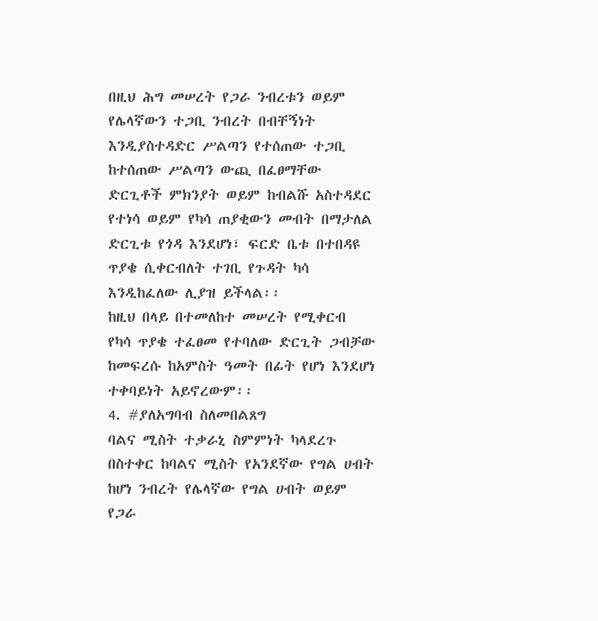በዚህ ሕግ መሠረት የጋራ ንብረቱን ወይም የሌላኛውን ተጋቢ ንብረት በብቸኝነት እንዲያስተዳድር ሥልጣን የተሰጠው ተጋቢ ከተሰጠው ሥልጣን ውጪ በፈፀማቸው ድርጊቶች ምክንያት ወይም ከብልሹ አስተዳደር የተነሳ ወይም የካሳ ጠያቂውን መብት በማታለል ድርጊቱ የጎዳ እንደሆነ፣ ፍርድ ቤቱ በተበዳዩ ጥያቄ ሲቀርብለት ተገቢ የጉዳት ካሳ እንዲከፈለው ሊያዝ ይችላል፡፡
ከዚህ በላይ በተመለከተ መሠረት የሚቀርብ የካሳ ጥያቄ ተፈፀመ የተባለው ድርጊት ጋብቻው ከመፍረሱ ከአምስት ዓመት በፊት የሆነ እንደሆነ ተቀባይነት አይኖረውም፡፡
4. #ያለአግባብ ስለመበልጸግ
ባልና ሚስት ተቃራኒ ስምምነት ካላደረጉ በስተቀር ከባልና ሚስት የአንደኛው የግል ሀብት ከሆነ ንብረት የሌላኛው የግል ሀብት ወይም የጋራ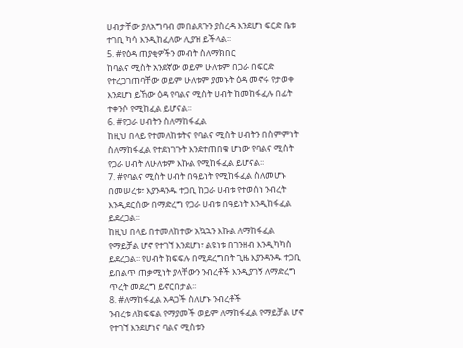ሀብታቸው ያለአግባብ መበልጸጉን ያስረዳ እንደሆነ ፍርድ ቤቱ ተገቢ ካሳ እንዲከፈለው ሊያዝ ይችላል፡፡
5. #የዕዳ ጠያቂዎችን መብት ስለማክበር
ከባልና ሚስት አንደኛው ወይም ሁለቱም በጋራ በፍርድ የተረጋገጠባቸው ወይም ሁለቱም ያመኑት ዕዳ መኖሩ የታወቀ እንደሆነ ይኸው ዕዳ የባልና ሚስት ሀብት ከመከፋፈሉ በፊት ተቀንሶ የሚከፈል ይሆናል፡፡
6. #የጋራ ሀብትን ስለማከፋፈል
ከዚህ በላይ የተመለከቱትና የባልና ሚስት ሀብትን በስምምነት ስለማከፋፈል የተደነገጉት እንደተጠበቁ ሆነው የባልና ሚስት የጋራ ሀብት ለሁለቱም እኩል የሚከፋፈል ይሆናል፡፡
7. #የባልና ሚስት ሀብት በዓይነት የሚከፋፈል ስለመሆኑ
በመሠረቱ፣ እያንዳንዱ ተጋቢ ከጋራ ሀብቱ የተወሰነ ንብረት እንዲደርሰው በማድረግ የጋራ ሀብቱ በዓይነት እንዲከፋፈል ይደረጋል፡፡
ከዚህ በላይ በተመለከተው አኳኋን እኩል ለማከፋፈል የማይቻል ሆኖ የተገኘ እንደሆነ፣ ልዩነቱ በገንዘብ እንዲካካስ ይደረጋል፡፡ የሀብት ክፍፍሉ በሚደረግበት ጊዜ እያንዳንዱ ተጋቢ ይበልጥ ጠቃሚነት ያላቸውን ንብረቶች እንዲያገኝ ለማድረግ ጥረት መደረግ ይኖርበታል፡፡
8. #ለማከፋፈል አዳጋች ስለሆኑ ንብረቶች
ንብረቱ ለክፍፍል የማያመች ወይም ለማከፋፈል የማይቻል ሆኖ የተገኘ እንደሆነና ባልና ሚስቱን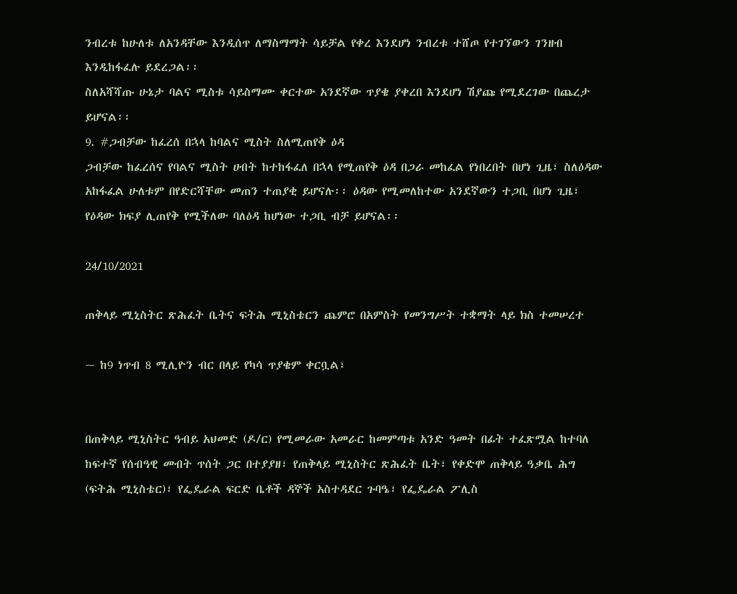ንብረቱ ከሁለቱ ለአንዳቸው እንዲሰጥ ለማስማማት ሳይቻል የቀረ እንደሆነ ንብረቱ ተሸጦ የተገኘውን ገንዘብ እንዲከፋፈሉ ይደረጋል፡፡
ስለአሻሻጡ ሁኔታ ባልና ሚስቱ ሳይስማሙ ቀርተው አንደኛው ጥያቄ ያቀረበ እንደሆነ ሽያጩ የሚደረገው በጨረታ ይሆናል፡፡
9. #ጋብቻው ከፈረሰ በኋላ ከባልና ሚስት ስለሚጠየቅ ዕዳ
ጋብቻው ከፈረሰና የባልና ሚስት ሀብት ከተከፋፈለ በኋላ የሚጠየቅ ዕዳ በጋራ መከፈል የነበረበት በሆነ ጊዜ፣ ስለዕዳው አከፋፈል ሁለቱም በየድርሻቸው መጠን ተጠያቂ ይሆናሉ፡፡ ዕዳው የሚመለከተው አንደኛውን ተጋቢ በሆነ ጊዜ፣ የዕዳው ክፍያ ሊጠየቅ የሚችለው ባለዕዳ ከሆነው ተጋቢ ብቻ ይሆናል፡፡

24/10/2021

ጠቅላይ ሚኒስትር ጽሕፈት ቤትና ፍትሕ ሚኒስቴርን ጨምሮ በአምስት የመንግሥት ተቋማት ላይ ክስ ተመሠረተ

~ ከ9 ነጥብ 8 ሚሊዮን ብር በላይ የካሳ ጥያቄም ቀርቧል፣


በጠቅላይ ሚኒስትር ዓብይ አህመድ (ዶ/ር) የሚመራው አመራር ከመምጣቱ አንድ ዓመት በፊት ተፈጽሟል ከተባለ ከፍተኛ የሰብዓዊ መብት ጥሰት ጋር በተያያዘ፣ የጠቅላይ ሚኒስትር ጽሕፈት ቤት፣ የቀድሞ ጠቅላይ ዓቃቤ ሕግ (ፍትሕ ሚኒስቴር)፣ የፌዴራል ፍርድ ቤቶች ዳኞች አስተዳደር ጉባዔ፣ የፌዴራል ፖሊስ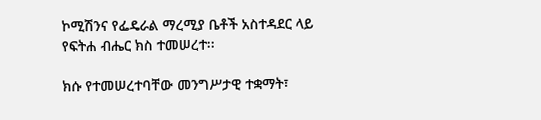ኮሚሽንና የፌዴራል ማረሚያ ቤቶች አስተዳደር ላይ የፍትሐ ብሔር ክስ ተመሠረተ፡፡

ክሱ የተመሠረተባቸው መንግሥታዊ ተቋማት፣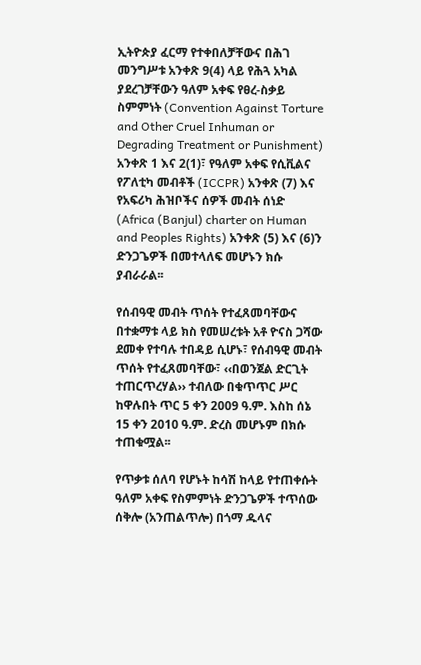ኢትዮጵያ ፈርማ የተቀበለቻቸውና በሕገ መንግሥቱ አንቀጽ 9(4) ላይ የሕጓ አካል ያደረገቻቸውን ዓለም አቀፍ የፀረ-ስቃይ ስምምነት (Convention Against Torture and Other Cruel Inhuman or Degrading Treatment or Punishment) አንቀጽ 1 እና 2(1)፣ የዓለም አቀፍ የሲቪልና የፖለቲካ መብቶች (ICCPR) አንቀጽ (7) እና የአፍሪካ ሕዝቦችና ሰዎች መብት ሰነድ (Africa (Banjul) charter on Human and Peoples Rights) አንቀጽ (5) እና (6)ን ድንጋጌዎች በመተላለፍ መሆኑን ክሱ ያብራራል፡፡

የሰብዓዊ መብት ጥሰት የተፈጸመባቸውና በተቋማቱ ላይ ክስ የመሠረቱት አቶ ዮናስ ጋሻው ደመቀ የተባሉ ተበዳይ ሲሆኑ፣ የሰብዓዊ መብት ጥሰት የተፈጸመባቸው፣ ‹‹በወንጀል ድርጊት ተጠርጥረሃል›› ተብለው በቁጥጥር ሥር ከዋሉበት ጥር 5 ቀን 2009 ዓ.ም. እስከ ሰኔ 15 ቀን 2010 ዓ.ም. ድረስ መሆኑም በክሱ ተጠቁሟል፡፡

የጥቃቱ ሰለባ የሆኑት ከሳሽ ከላይ የተጠቀሱት ዓለም አቀፍ የስምምነት ድንጋጌዎች ተጥሰው ሰቅሎ (አንጠልጥሎ) በጎማ ዱላና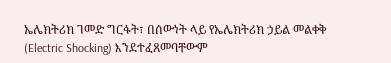ኤሌክትሪክ ገመድ ግርፋት፣ በሰውነት ላይ የኤሌክትሪክ ኃይል መልቀቅ (Electric Shocking) እንደተፈጸመባቸውም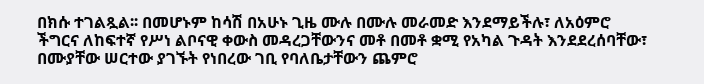በክሱ ተገልጿል፡፡ በመሆኑም ከሳሽ በአሁኑ ጊዜ ሙሉ በሙሉ መራመድ እንደማይችሉ፣ ለአዕምሮ ችግርና ለከፍተኛ የሥነ ልቦናዊ ቀውስ መዳረጋቸውንና መቶ በመቶ ቋሚ የአካል ጉዳት እንደደረሰባቸው፣ በሙያቸው ሠርተው ያገኙት የነበረው ገቢ የባለቤታቸውን ጨምሮ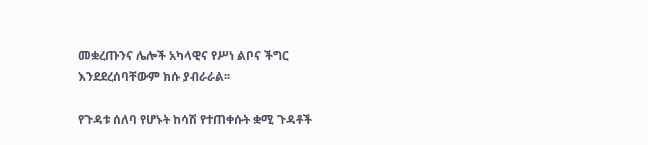መቋረጡንና ሌሎች አካላዊና የሥነ ልቦና ችግር እንደደረሰባቸውም ክሱ ያብራራል፡፡

የጉዳቱ ሰለባ የሆኑት ከሳሽ የተጠቀሱት ቋሚ ጉዳቶች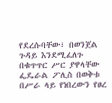የደረሱባቸው፣ በወንጀል ጉዳይ እንደሚፈለጉ በቁጥጥር ሥር ያዋላቸው ፌዴራል ፖሊስ በወቅቱ በሥራ ላይ የነበረውን የፀረ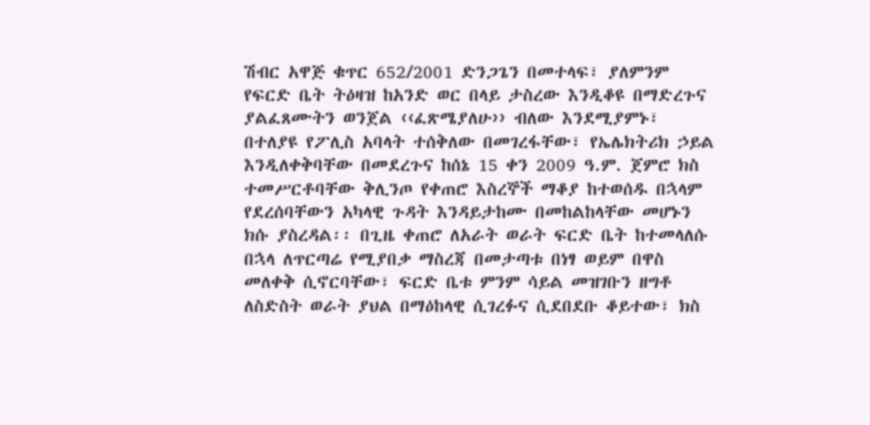ሽብር አዋጅ ቁጥር 652/2001 ድንጋጌን በመተላፍ፣ ያለምንም የፍርድ ቤት ትዕዛዝ ከአንድ ወር በላይ ታስረው እንዲቆዩ በማድረጉና ያልፈጸሙትን ወንጀል ‹‹ፈጽሜያለሁ›› ብለው እንደሚያምኑ፣ በተለያዩ የፖሊስ አባላት ተሰቅለው በመገረፋቸው፣ የኤሌክትሪክ ኃይል እንዲለቀቅባቸው በመደረጉና ከሰኔ 15 ቀን 2009 ዓ.ም. ጀምሮ ክስ ተመሥርቶባቸው ቅሊንጦ የቀጠሮ እስረኞች ማቆያ ከተወሰዱ በኋላም የደረሰባቸውን አካላዊ ጉዳት እንዳይታከሙ በመከልከላቸው መሆኑን ክሱ ያስረዳል፡፡ በጊዜ ቀጠሮ ለአራት ወራት ፍርድ ቤት ከተመላለሱ በኋላ ለጥርጣሬ የሚያበቃ ማስረጃ በመታጣቱ በነፃ ወይም በዋስ መለቀቅ ሲኖርባቸው፣ ፍርድ ቤቱ ምንም ሳይል መዝገቡን ዘግቶ ለስድስት ወራት ያህል በማዕከላዊ ሲገረፉና ሲደበደቡ ቆይተው፣ ክስ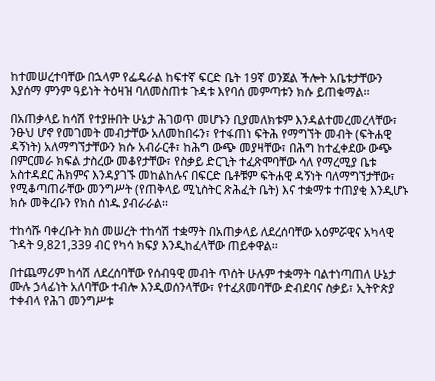ከተመሠረተባቸው በኋላም የፌዴራል ከፍተኛ ፍርድ ቤት 19ኛ ወንጀል ችሎት አቤቱታቸውን እያሰማ ምንም ዓይነት ትዕዛዝ ባለመስጠቱ ጉዳቱ እየባሰ መምጣቱን ክሱ ይጠቁማል፡፡

በአጠቃላይ ከሳሽ የተያዙበት ሁኔታ ሕገወጥ መሆኑን ቢያመለክቱም እንዳልተመረመረላቸው፣ ንፁህ ሆኖ የመገመት መብታቸው አለመከበሩን፣ የተፋጠነ ፍትሕ የማግኘት መብት (ፍትሐዊ ዳኝነት) አለማግኘታቸውን ክሱ አብራርቶ፣ ከሕግ ውጭ መያዛቸው፣ በሕግ ከተፈቀደው ውጭ በምርመራ ክፍል ታስረው መቆየታቸው፣ የስቃይ ድርጊት ተፈጽሞባቸው ሳለ የማረሚያ ቤቱ አስተዳደር ሕክምና እንዳያገኙ መከልከሉና በፍርድ ቤቶቹም ፍትሐዊ ዳኝነት ባለማግኘታቸው፣ የሚቆጣጠራቸው መንግሥት (የጠቅላይ ሚኒስትር ጽሕፈት ቤት) እና ተቋማቱ ተጠያቂ እንዲሆኑ ክሱ መቅረቡን የክስ ሰነዱ ያብራራል፡፡

ተከሳሹ ባቀረቡት ክስ መሠረት ተከሳሽ ተቋማት በአጠቃላይ ለደረሰባቸው አዕምሯዊና አካላዊ ጉዳት 9,821,339 ብር የካሳ ክፍያ እንዲከፈላቸው ጠይቀዋል፡፡

በተጨማሪም ከሳሽ ለደረሰባቸው የሰብዓዊ መብት ጥሰት ሁሉም ተቋማት ባልተነጣጠለ ሁኔታ ሙሉ ኃላፊነት አለባቸው ተብሎ እንዲወሰንላቸው፣ የተፈጸመባቸው ድብደባና ስቃይ፣ ኢትዮጵያ ተቀብላ የሕገ መንግሥቱ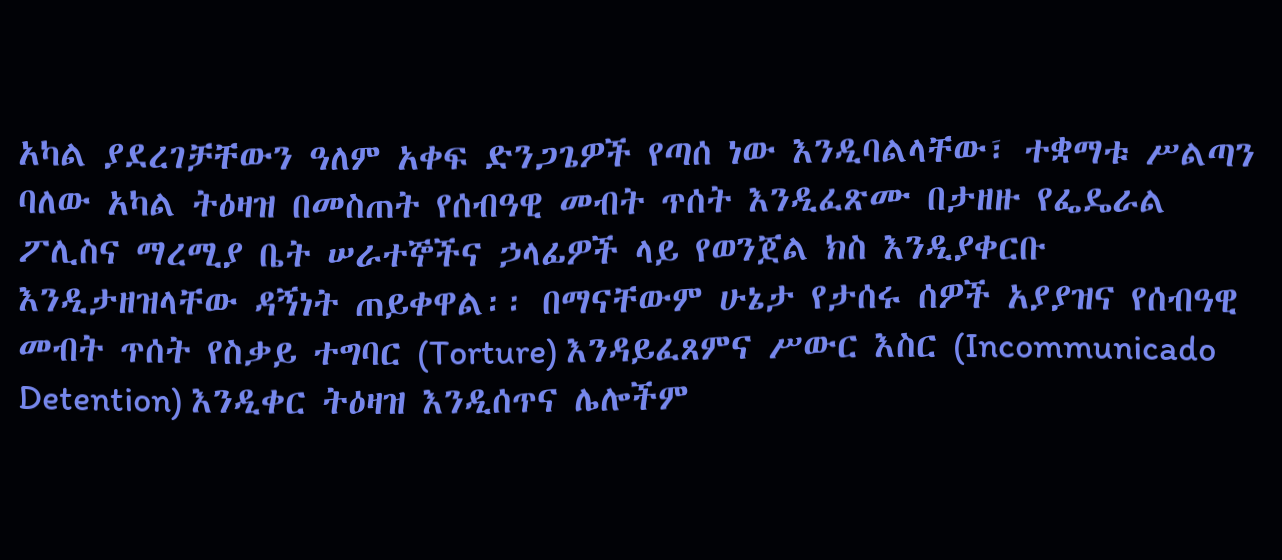አካል ያደረገቻቸውን ዓለም አቀፍ ድንጋጌዎች የጣሰ ነው እንዲባልላቸው፣ ተቋማቱ ሥልጣን ባለው አካል ትዕዛዝ በመስጠት የሰብዓዊ መብት ጥሰት እንዲፈጽሙ በታዘዙ የፌዴራል ፖሊስና ማረሚያ ቤት ሠራተኞችና ኃላፊዎች ላይ የወንጀል ክስ እንዲያቀርቡ እንዲታዘዝላቸው ዳኝነት ጠይቀዋል፡፡ በማናቸውም ሁኔታ የታሰሩ ሰዎች አያያዝና የሰብዓዊ መብት ጥሰት የስቃይ ተግባር (Torture) እንዳይፈጸምና ሥውር እስር (Incommunicado Detention) እንዲቀር ትዕዛዝ እንዲሰጥና ሌሎችም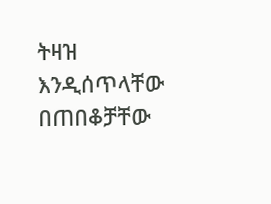ትዛዝ እንዲሰጥላቸው በጠበቆቻቸው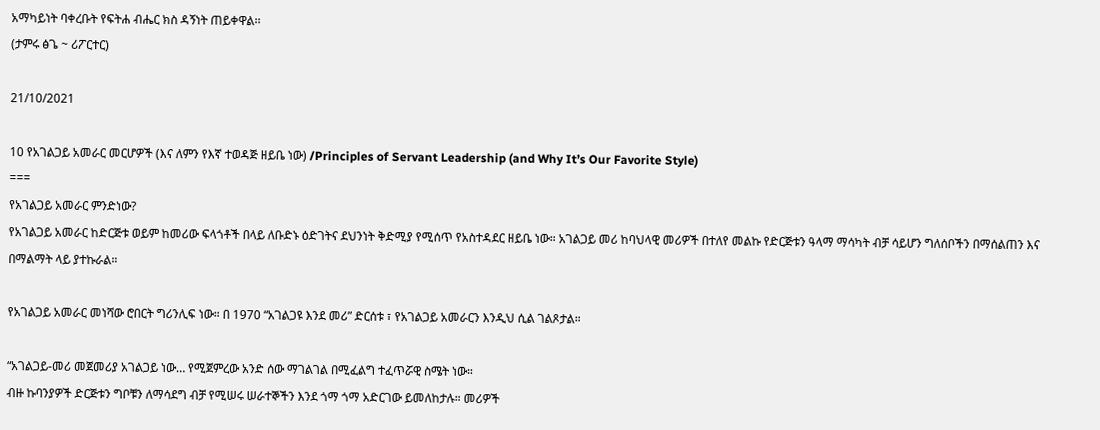አማካይነት ባቀረቡት የፍትሐ ብሔር ክስ ዳኝነት ጠይቀዋል፡፡
(ታምሩ ፅጌ ~ ሪፖርተር)

21/10/2021

10 የአገልጋይ አመራር መርሆዎች (እና ለምን የእኛ ተወዳጅ ዘይቤ ነው) /Principles of Servant Leadership (and Why It’s Our Favorite Style)
===
የአገልጋይ አመራር ምንድነው?
የአገልጋይ አመራር ከድርጅቱ ወይም ከመሪው ፍላጎቶች በላይ ለቡድኑ ዕድገትና ደህንነት ቅድሚያ የሚሰጥ የአስተዳደር ዘይቤ ነው። አገልጋይ መሪ ከባህላዊ መሪዎች በተለየ መልኩ የድርጅቱን ዓላማ ማሳካት ብቻ ሳይሆን ግለሰቦችን በማሰልጠን እና በማልማት ላይ ያተኩራል።

የአገልጋይ አመራር መነሻው ሮበርት ግሪንሊፍ ነው። በ 1970 “አገልጋዩ እንደ መሪ” ድርሰቱ ፣ የአገልጋይ አመራርን እንዲህ ሲል ገልጾታል።

“አገልጋይ-መሪ መጀመሪያ አገልጋይ ነው… የሚጀምረው አንድ ሰው ማገልገል በሚፈልግ ተፈጥሯዊ ስሜት ነው።
ብዙ ኩባንያዎች ድርጅቱን ግቦቹን ለማሳደግ ብቻ የሚሠሩ ሠራተኞችን እንደ ጎማ ጎማ አድርገው ይመለከታሉ። መሪዎች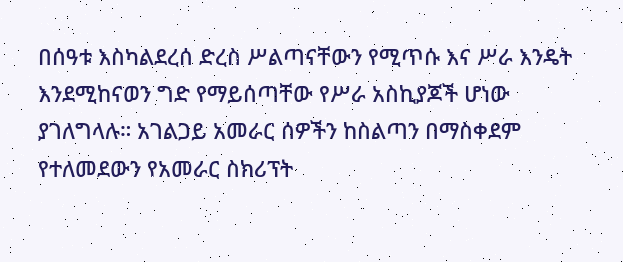በሰዓቱ እስካልደረሰ ድረስ ሥልጣናቸውን የሚጥሱ እና ሥራ እንዴት እንደሚከናወን ግድ የማይሰጣቸው የሥራ አስኪያጆች ሆነው ያገለግላሉ። አገልጋይ አመራር ሰዎችን ከስልጣን በማስቀደም የተለመደውን የአመራር ስክሪፕት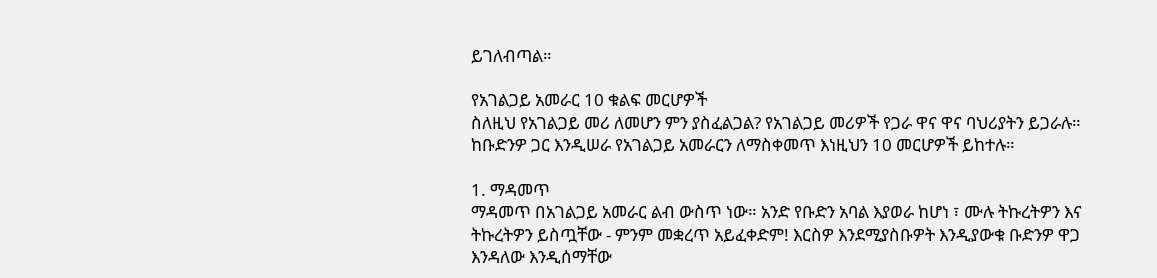ይገለብጣል።

የአገልጋይ አመራር 10 ቁልፍ መርሆዎች
ስለዚህ የአገልጋይ መሪ ለመሆን ምን ያስፈልጋል? የአገልጋይ መሪዎች የጋራ ዋና ዋና ባህሪያትን ይጋራሉ። ከቡድንዎ ጋር እንዲሠራ የአገልጋይ አመራርን ለማስቀመጥ እነዚህን 10 መርሆዎች ይከተሉ።

1. ማዳመጥ
ማዳመጥ በአገልጋይ አመራር ልብ ውስጥ ነው። አንድ የቡድን አባል እያወራ ከሆነ ፣ ሙሉ ትኩረትዎን እና ትኩረትዎን ይስጧቸው - ምንም መቋረጥ አይፈቀድም! እርስዎ እንደሚያስቡዎት እንዲያውቁ ቡድንዎ ዋጋ እንዳለው እንዲሰማቸው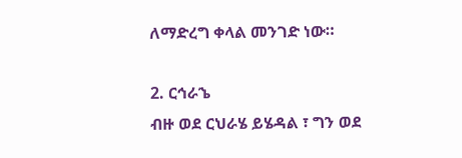ለማድረግ ቀላል መንገድ ነው።

2. ርኅራኄ
ብዙ ወደ ርህራሄ ይሄዳል ፣ ግን ወደ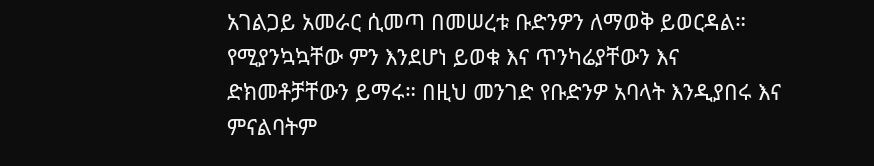አገልጋይ አመራር ሲመጣ በመሠረቱ ቡድንዎን ለማወቅ ይወርዳል። የሚያንኳኳቸው ምን እንደሆነ ይወቁ እና ጥንካሬያቸውን እና ድክመቶቻቸውን ይማሩ። በዚህ መንገድ የቡድንዎ አባላት እንዲያበሩ እና ምናልባትም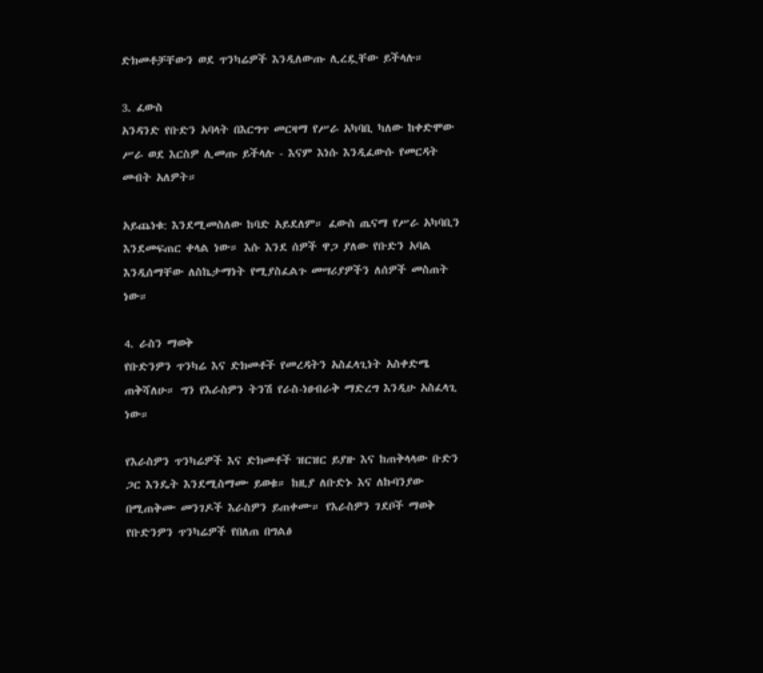ድክመቶቻቸውን ወደ ጥንካሬዎች እንዲለውጡ ሊረዷቸው ይችላሉ።

3. ፈውስ
አንዳንድ የቡድን አባላት በእርግጥ መርዛማ የሥራ አካባቢ ካለው ከቀድሞው ሥራ ወደ እርስዎ ሊመጡ ይችላሉ - እናም እነሱ እንዲፈውሱ የመርዳት መብት አለዎት።

አይጨነቁ: እንደሚመስለው ከባድ አይደለም። ፈውስ ጤናማ የሥራ አካባቢን እንደመፍጠር ቀላል ነው። እሱ እንደ ሰዎች ዋጋ ያለው የቡድን አባል እንዲሰማቸው ለስኬታማነት የሚያስፈልጉ መሣሪያዎችን ለሰዎች መስጠት ነው።

4. ራስን ማወቅ
የቡድንዎን ጥንካሬ እና ድክመቶች የመረዳትን አስፈላጊነት አስቀድሜ ጠቅሻለሁ። ግን የእራስዎን ትንሽ የራስ-ነፀብራቅ ማድረግ እንዲሁ አስፈላጊ ነው።

የእራስዎን ጥንካሬዎች እና ድክመቶች ዝርዝር ይያዙ እና ከጠቅላላው ቡድን ጋር እንዴት እንደሚስማሙ ይወቁ። ከዚያ ለቡድኑ እና ለኩባንያው በሚጠቅሙ መንገዶች እራስዎን ይጠቀሙ። የእራስዎን ገደቦች ማወቅ የቡድንዎን ጥንካሬዎች የበለጠ በግልፅ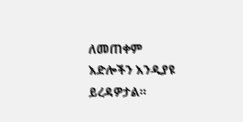ለመጠቀም እድሎችን እንዲያዩ ይረዳዎታል።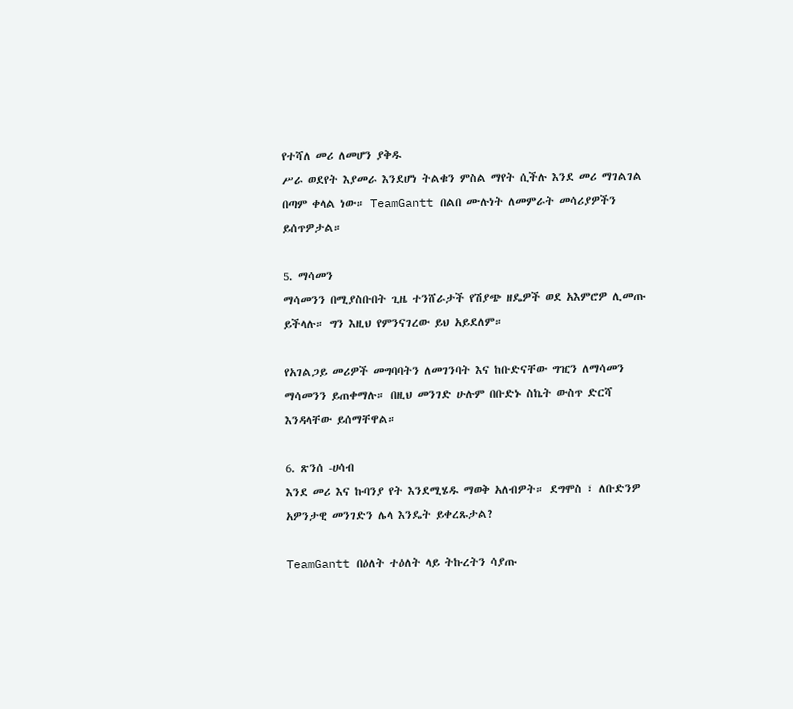የተሻለ መሪ ለመሆን ያቅዱ
ሥራ ወደየት እያመራ እንደሆነ ትልቁን ምስል ማየት ሲችሉ እንደ መሪ ማገልገል በጣም ቀላል ነው። TeamGantt በልበ ሙሉነት ለመምራት መሳሪያዎችን ይሰጥዎታል።

5. ማሳመን
ማሳመንን በሚያስቡበት ጊዜ ተንሸራታች የሽያጭ ዘዴዎች ወደ አእምሮዎ ሊመጡ ይችላሉ። ግን እዚህ የምንናገረው ይህ አይደለም።

የአገልጋይ መሪዎች መግባባትን ለመገንባት እና ከቡድናቸው ግዢን ለማሳመን ማሳመንን ይጠቀማሉ። በዚህ መንገድ ሁሉም በቡድኑ ስኬት ውስጥ ድርሻ እንዳላቸው ይሰማቸዋል።

6. ጽንሰ -ሀሳብ
እንደ መሪ እና ኩባንያ የት እንደሚሄዱ ማወቅ አለብዎት። ደግሞስ ፣ ለቡድንዎ አዎንታዊ መንገድን ሌላ እንዴት ይቀረጹታል?

TeamGantt በዕለት ተዕለት ላይ ትኩረትን ሳያጡ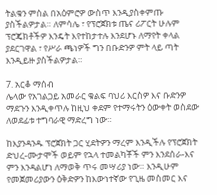ትልቁን ምስል በአዕምሮዎ ውስጥ እንዲያስቀምጡ ያስችልዎታል። ለምሳሌ ፣ የፕሮጀክቱ ጤና ሪፖርት ሁሉም ፕሮጄክቶችዎ እንዴት እየተከታተሉ እንደሆኑ ለማየት ቀላል ያደርገዋል ፣ የሥራ ጫነዎች ግን በቡድንዎ ምት ላይ ጣት እንዲይዙ ያስችልዎታል።

7. አርቆ ማሰብ
ሌላው የአገልጋይ አመራር ቁልፍ ባህሪ እርስዎ እና ቡድንዎ ማደጉን እንዲቀጥሉ ከዚህ ቀደም የተማሩትን ዕውቀት ወስደው ለወደፊቱ ተግባራዊ ማድረግ ነው።

ከእያንዳንዱ ፕሮጀክት ጋር ሂደትዎን ማረም እንዲችሉ የፕሮጀክት ድህረ-ሙታሞች ወይም የኋላ ተመልካቾች ምን እንደሰራ-እና ምን እንዳልሆነ ለማወቅ ጥሩ መሣሪያ ነው። እንዲሁም የመጀመሪያውን ዕቅድዎን ከእውነተኛው የጊዜ መስመር እና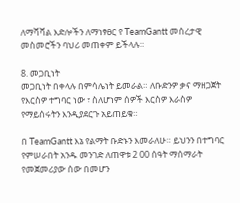ለማሻሻል እድሎችን ለማነፃፀር የ TeamGantt መሰረታዊ መስመሮችን ባህሪ መጠቀም ይችላሉ።

8. መጋቢነት
መጋቢነት በቀላሉ በምሳሌነት ይመራል። ለቡድንዎ ቃና ማዘጋጀት የእርስዎ ተግባር ነው ፣ ስለሆነም ሰዎች እርስዎ እራስዎ የማይሰሩትን እንዲያደርጉ አይጠይቁ።

በ TeamGantt እኔ የልማት ቡድኑን እመራለሁ። ይህንን በተግባር የምሠራበት አንዱ መንገድ ለጠዋቱ 2 00 ሰዓት ማሰማራት የመጀመሪያው ሰው በመሆን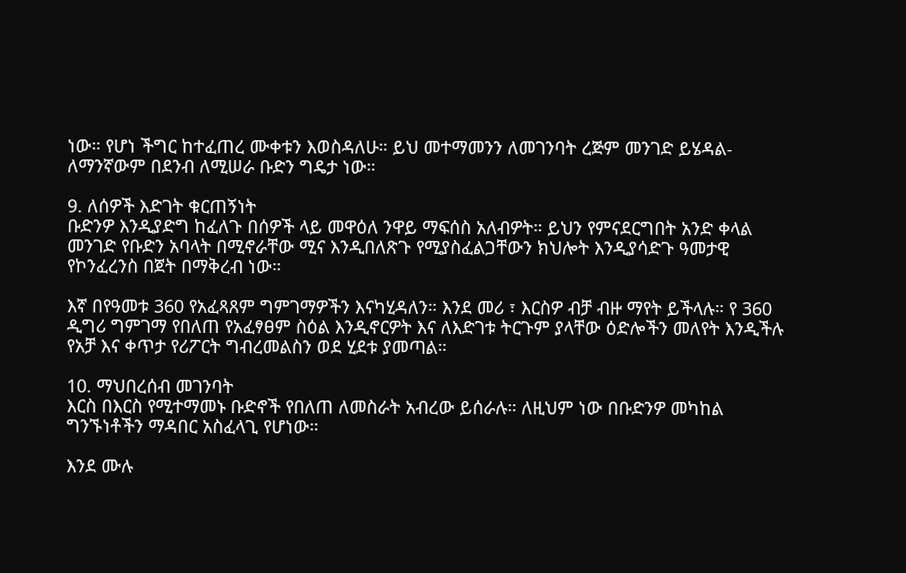ነው። የሆነ ችግር ከተፈጠረ ሙቀቱን እወስዳለሁ። ይህ መተማመንን ለመገንባት ረጅም መንገድ ይሄዳል-ለማንኛውም በደንብ ለሚሠራ ቡድን ግዴታ ነው።

9. ለሰዎች እድገት ቁርጠኝነት
ቡድንዎ እንዲያድግ ከፈለጉ በሰዎች ላይ መዋዕለ ንዋይ ማፍሰስ አለብዎት። ይህን የምናደርግበት አንድ ቀላል መንገድ የቡድን አባላት በሚኖራቸው ሚና እንዲበለጽጉ የሚያስፈልጋቸውን ክህሎት እንዲያሳድጉ ዓመታዊ የኮንፈረንስ በጀት በማቅረብ ነው።

እኛ በየዓመቱ 360 የአፈጻጸም ግምገማዎችን እናካሂዳለን። እንደ መሪ ፣ እርስዎ ብቻ ብዙ ማየት ይችላሉ። የ 360 ዲግሪ ግምገማ የበለጠ የአፈፃፀም ስዕል እንዲኖርዎት እና ለእድገቱ ትርጉም ያላቸው ዕድሎችን መለየት እንዲችሉ የአቻ እና ቀጥታ የሪፖርት ግብረመልስን ወደ ሂደቱ ያመጣል።

10. ማህበረሰብ መገንባት
እርስ በእርስ የሚተማመኑ ቡድኖች የበለጠ ለመስራት አብረው ይሰራሉ። ለዚህም ነው በቡድንዎ መካከል ግንኙነቶችን ማዳበር አስፈላጊ የሆነው።

እንደ ሙሉ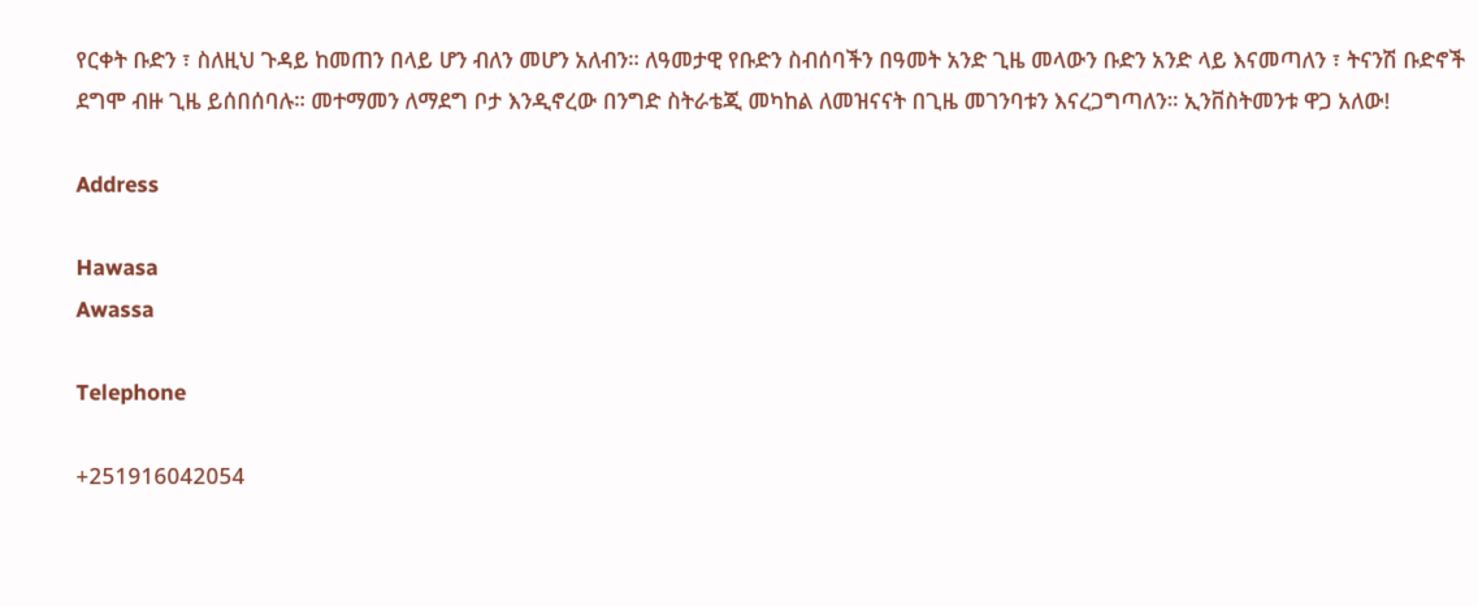የርቀት ቡድን ፣ ስለዚህ ጉዳይ ከመጠን በላይ ሆን ብለን መሆን አለብን። ለዓመታዊ የቡድን ስብሰባችን በዓመት አንድ ጊዜ መላውን ቡድን አንድ ላይ እናመጣለን ፣ ትናንሽ ቡድኖች ደግሞ ብዙ ጊዜ ይሰበሰባሉ። መተማመን ለማደግ ቦታ እንዲኖረው በንግድ ስትራቴጂ መካከል ለመዝናናት በጊዜ መገንባቱን እናረጋግጣለን። ኢንቨስትመንቱ ዋጋ አለው!

Address

Hawasa
Awassa

Telephone

+251916042054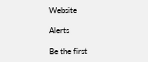Website

Alerts

Be the first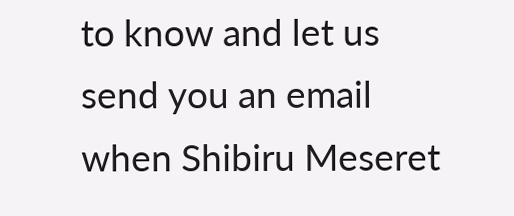to know and let us send you an email when Shibiru Meseret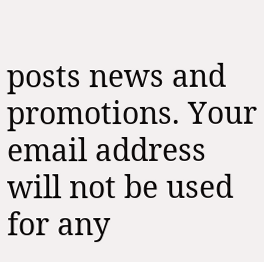posts news and promotions. Your email address will not be used for any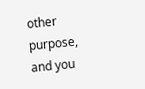other purpose, and you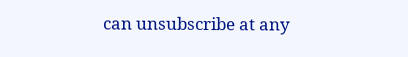can unsubscribe at any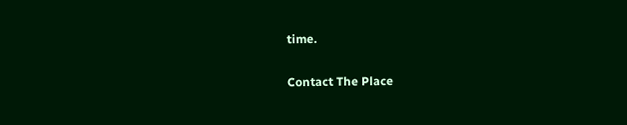time.

Contact The Place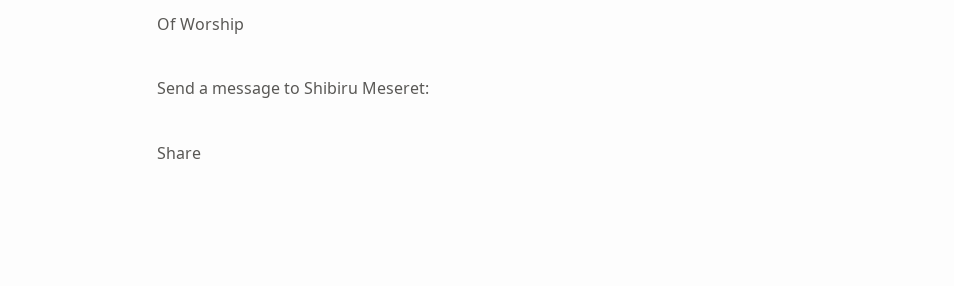Of Worship

Send a message to Shibiru Meseret:

Share